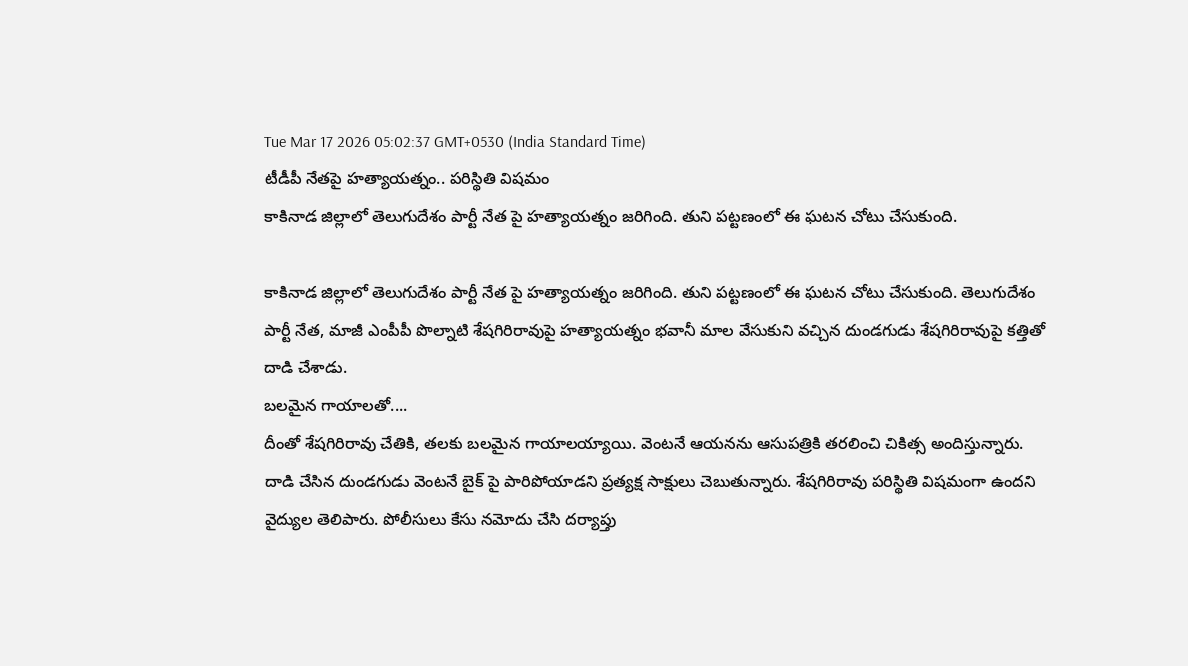Tue Mar 17 2026 05:02:37 GMT+0530 (India Standard Time)
టీడీపీ నేతపై హత్యాయత్నం.. పరిస్థితి విషమం
కాకినాడ జిల్లాలో తెలుగుదేశం పార్టీ నేత పై హత్యాయత్నం జరిగింది. తుని పట్టణంలో ఈ ఘటన చోటు చేసుకుంది.

కాకినాడ జిల్లాలో తెలుగుదేశం పార్టీ నేత పై హత్యాయత్నం జరిగింది. తుని పట్టణంలో ఈ ఘటన చోటు చేసుకుంది. తెలుగుదేశం పార్టీ నేత, మాజీ ఎంపీపీ పొల్నాటి శేషగిరిరావుపై హత్యాయత్నం భవానీ మాల వేసుకుని వచ్చిన దుండగుడు శేషగిరిరావుపై కత్తితో దాడి చేశాడు.
బలమైన గాయాలతో....
దీంతో శేషగిరిరావు చేతికి, తలకు బలమైన గాయాలయ్యాయి. వెంటనే ఆయనను ఆసుపత్రికి తరలించి చికిత్స అందిస్తున్నారు. దాడి చేసిన దుండగుడు వెంటనే బైక్ పై పారిపోయాడని ప్రత్యక్ష సాక్షులు చెబుతున్నారు. శేషగిరిరావు పరిస్థితి విషమంగా ఉందని వైద్యుల తెలిపారు. పోలీసులు కేసు నమోదు చేసి దర్యాప్తు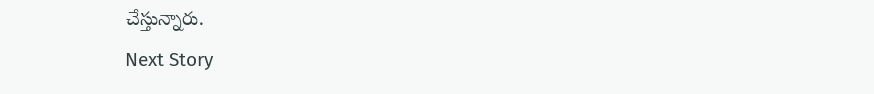చేస్తున్నారు.
Next Story